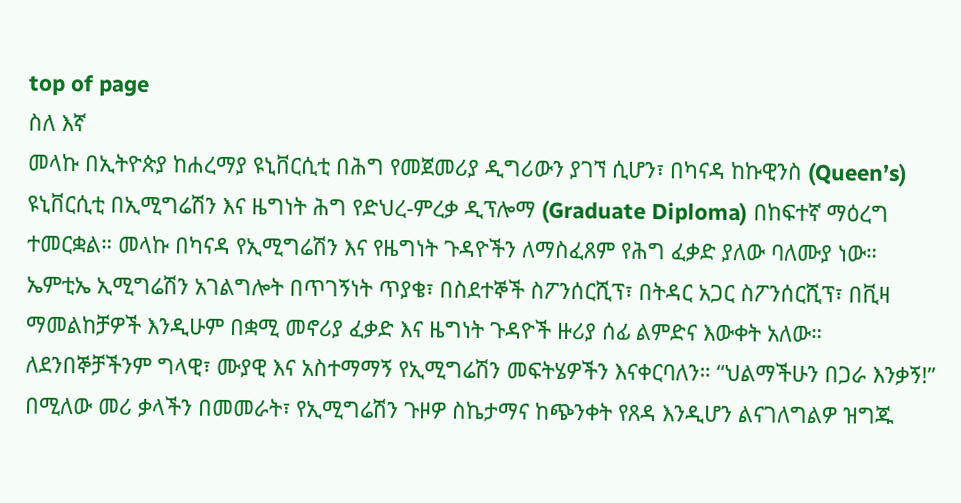top of page
ስለ እኛ
መላኩ በኢትዮጵያ ከሐረማያ ዩኒቨርሲቲ በሕግ የመጀመሪያ ዲግሪውን ያገኘ ሲሆን፣ በካናዳ ከኩዊንስ (Queen’s) ዩኒቨርሲቲ በኢሚግሬሽን እና ዜግነት ሕግ የድህረ-ምረቃ ዲፕሎማ (Graduate Diploma) በከፍተኛ ማዕረግ ተመርቋል። መላኩ በካናዳ የኢሚግሬሽን እና የዜግነት ጉዳዮችን ለማስፈጸም የሕግ ፈቃድ ያለው ባለሙያ ነው።
ኤምቲኤ ኢሚግሬሽን አገልግሎት በጥገኝነት ጥያቄ፣ በስደተኞች ስፖንሰርሺፕ፣ በትዳር አጋር ስፖንሰርሺፕ፣ በቪዛ ማመልከቻዎች እንዲሁም በቋሚ መኖሪያ ፈቃድ እና ዜግነት ጉዳዮች ዙሪያ ሰፊ ልምድና እውቀት አለው። ለደንበኞቻችንም ግላዊ፣ ሙያዊ እና አስተማማኝ የኢሚግሬሽን መፍትሄዎችን እናቀርባለን። “ህልማችሁን በጋራ እንቃኝ!” በሚለው መሪ ቃላችን በመመራት፣ የኢሚግሬሽን ጉዞዎ ስኬታማና ከጭንቀት የጸዳ እንዲሆን ልናገለግልዎ ዝግጁ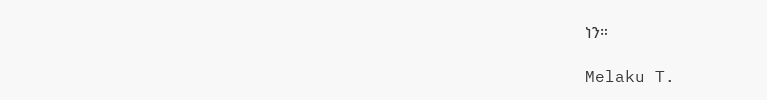ነን።

Melaku T.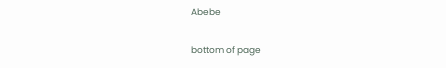Abebe

bottom of page